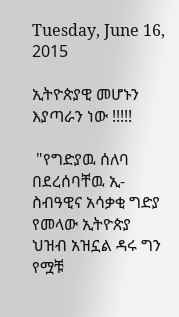Tuesday, June 16, 2015

ኢትዮጵያዊ መሆኑን እያጣራን ነው !!!!!

 "የግድያዉ ሰለባ በደረሰባቸዉ ኢ-ስብዓዊና አሳቃቂ ግድያ የመላው ኢትዮጵያ ህዝብ አዝኗል ዳሩ ግን የሟቹ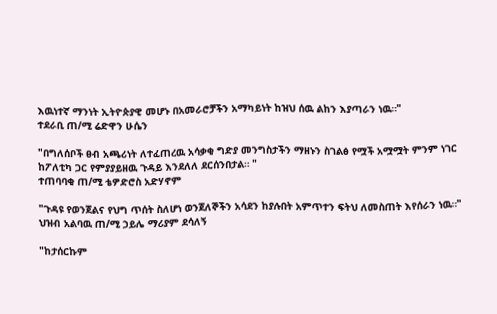እዉነተኛ ማንነት ኢትዮጵያዊ መሆኑ በአመራሮቻችን አማካይነት ከዝህ ሰዉ ልከን እያጣራን ነዉ።"
ተደራቢ ጠ/ሚ ሬድዋን ሁሴን

"በግለሰቦች ፀብ አጫሪነት ለተፈጠረዉ አሳቃቂ ግድያ መንግስታችን ማዘኑን ስገልፅ የሟች አሟሟት ምንም ነገር ከፖለቲካ ጋር የምያያይዘዉ ጉዳይ እንደለለ ደርሰንበታል። "
ተጠባባቂ ጠ/ሚ ቴዎድሮስ አድሃኖም

"ጉዳዩ የወንጀልና የህግ ጥሰት ስለሆነ ወንጀለኞችን አሳደን ከያሉበት አምጥተን ፍትህ ለመስጠት እየሰራን ነዉ።"
ህዝብ አልባዉ ጠ/ሚ ኃይሌ ማሪያም ደሳለኝ

"ከታሰርኩም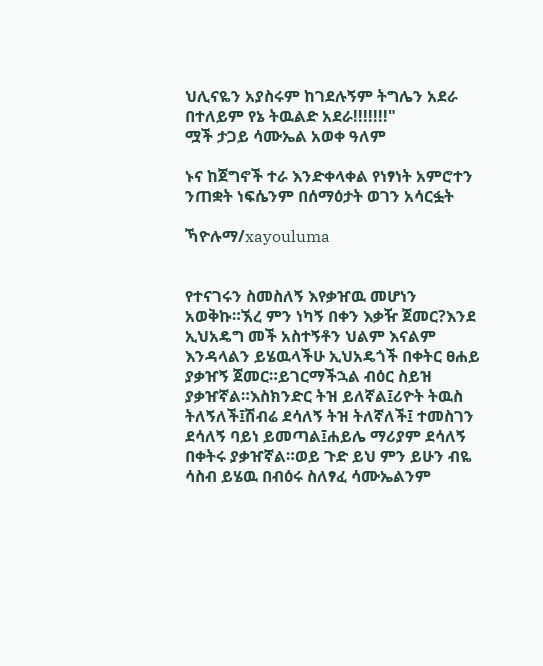ህሊናዬን አያስሩም ከገደሉኝም ትግሌን አደራ በተለይም የኔ ትዉልድ አደራ!!!!!!!"
ሟች ታጋይ ሳሙኤል አወቀ ዓለም

ኑና ከጀግኖች ተራ እንድቀላቀል የነፃነት አምሮተን ንጠቋት ነፍሴንም በሰማዕታት ወገን አሳርፏት

ኻዮሉማ/xayouluma


የተናገሩን ስመስለኝ እየቃዠዉ መሆነን አወቅኩ።ኧረ ምን ነካኝ በቀን እቃዥ ጀመር?እንደ ኢህአዴግ መች አስተኝቶን ህልም እናልም እንዳላልን ይሄዉላችሁ ኢህአዴጎች በቀትር ፀሐይ ያቃዠኝ ጀመር።ይገርማችኋል ብዕር ስይዝ ያቃዠኛል።እስክንድር ትዝ ይለኛል፤ሪዮት ትዉስ ትለኝለች፤ሽብሬ ደሳለኝ ትዝ ትለኛለች፤ ተመስገን ደሳለኝ ባይነ ይመጣል፤ሐይሌ ማሪያም ደሳለኝ በቀትሩ ያቃዠኛል።ወይ ጉድ ይህ ምን ይሁን ብዬ ሳስብ ይሄዉ በብዕሩ ስለፃፈ ሳሙኤልንም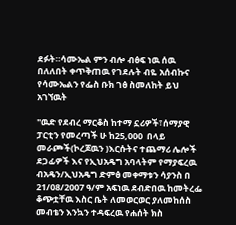ደፉት።ሳሙኤል ምን ብሎ ብፅፍ ነዉ ሰዉ በለለበት ቀጥቅጠዉ የገደሉት ብዬ አሰብኩና የሳሙኤልን የፌስ ቡክ ገፅ ስመለከት ይህ አገኘዉት

"ዉድ የደብረ ማርቆስ ከተማ ኗሪዎች፣ሰማያዊ ፓርቲን የመረጣች ሁ ከ25,000  በላይ መራጮች(ኮረጆዉን )እርሱትና ተጨማሪ ሌሎች ደጋፊዎች እና የኢህአዴግ አባላትም የማያፍረዉ ብአዴን/ኢህአዴግ ድምፅ መቀማቱን ሳያንስ በ 21/08/2007 ዓ/ም አፍነዉ ደብድበዉ ከመትረፌ ቆጭቷቸዉ እስር ቤት ለመወርወር ያለመከሰስ መብቴን እንኳን ተዳፍረዉ የሐሰት ክስ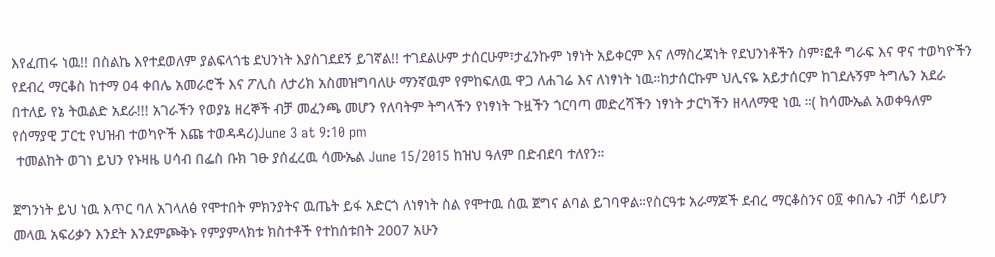እየፈጠሩ ነዉ!! በስልኬ እየተደወለም ያልፍላጎቴ ደህንነት እያስገደደኝ ይገኛል!! ተገደልሁም ታሰርሁም፣ታፈንኩም ነፃነት አይቀርም እና ለማስረጃነት የደህንነቶችን ስም፣ፎቶ ግራፍ እና ዋና ተወካዮችን የደብረ ማርቆስ ከተማ 04 ቀበሌ አመራሮች እና ፖሊስ ለታሪክ አስመዝግባለሁ ማንኛዉም የምከፍለዉ ዋጋ ለሐገሬ እና ለነፃነት ነዉ።ከታሰርኩም ህሊናዬ አይታሰርም ከገደሉኝም ትግሌን አደራ በተለይ የኔ ትዉልድ አደራ!!! አገራችን የወያኔ ዘረኞች ብቻ መፈንጫ መሆን የለባትም ትግላችን የነፃነት ጉዟችን ጎርባጣ መድረሻችን ነፃነት ታርካችን ዘላለማዊ ነዉ ።( ከሳሙኤል አወቀዓለም የሰማያዊ ፓርቲ የህዝብ ተወካዮች እጩ ተወዳዳሪ)June 3 at 9:10 pm
 ተመልከት ወገነ ይህን የኑዛዜ ሀሳብ በፌስ ቡክ ገፁ ያሰፈረዉ ሳሙኤል June 15/2015 ከዝህ ዓለም በድብደባ ተለየን።

ጀግንነት ይህ ነዉ እጥር ባለ አገላለፅ የሞተበት ምክንያትና ዉጤት ይፋ አድርጎ ለነፃነት ስል የሞተዉ ሰዉ ጀግና ልባል ይገባዋል።የስርዓቱ አራማጆች ደብረ ማርቆስንና 0፬ ቀበሌን ብቻ ሳይሆን መላዉ አፍሪቃን እንደት እንደምጮቅኑ የምያምላክቱ ክስተቶች የተከሰቱበት 2007 አሁን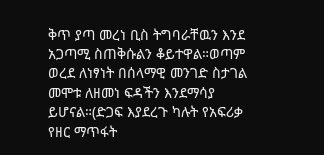ቅጥ ያጣ መረነ ቢስ ትግባራቸዉን እንደ አጋጣሚ ስጠቅሱልን ቆይተዋል።ወጣም ወረደ ለነፃነት በሰላማዊ መንገድ ስታገል መሞቱ ለዘመነ ፍዳችን እንደማሳያ ይሆናል።(ድጋፍ እያደረጉ ካሉት የአፍሪቃ የዘር ማጥፋት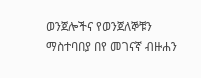ወንጀሎችና የወንጀለኞቹን ማስተባበያ በየ መገናኛ ብዙሐን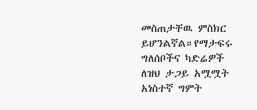መስጠታቸዉ ምስክር ይሆንልኛል።የማታፍሩ ግለሰቦችና ካድሬዎች ለዝህ ታጋይ አሟሟት አነስተኛ ግምት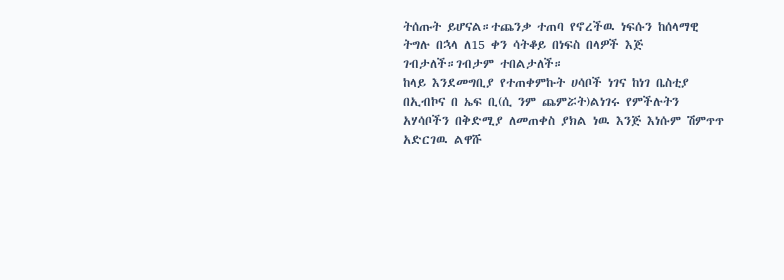ትሰጡት ይሆናል።ተጨንቃ ተጠባ የኖረችዉ ነፍሱን ከሰላማዊ ትግሉ በኋላ ለ15 ቀን ሳትቆይ በነፍስ በላዎች እጅ ገብታለች።ገብታም ተበልታለች።
ከላይ እንደመግቢያ የተጠቀምኩት ሀሳቦች ነገና ከነገ ቤስቲያ በኢብኮና በ ኤፍ ቢ(ሲ ንም ጨምሯት)ልነገሩ የምችሉትን አሃሳቦችን በቅድሚያ ለመጠቀስ ያክል ነዉ እንጅ እነሱም ሽምጥጥ አድርገዉ ልዋሹ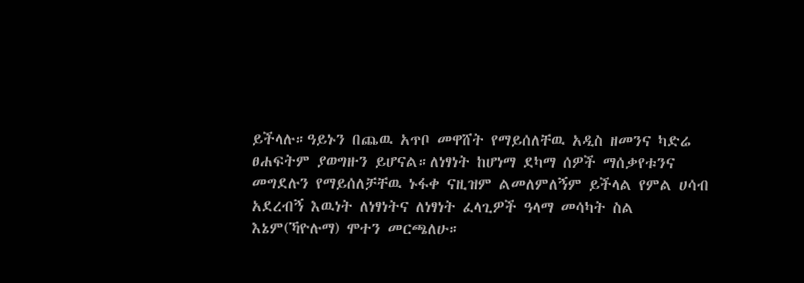ይችላሉ።ዓይኑን በጨዉ አጥቦ መዋሸት የማይሰለቸዉ አዲስ ዘመንና ካድሬ ፀሐፍትም ያወግዙን ይሆናል።ለነፃነት ከሆነማ ደካማ ሰዎች ማሰቃየቱንና መግደሉን የማይሰለቻቸዉ ኑፋቀ ናዚዝም ልመለምለኝም ይችላል የምል ሀሳብ አደረብኝ እዉነት ለነፃነትና ለነፃነት ፈላጊዎች ዓላማ መሳካት ስል እኔም(ኻዮሉማ) ሞተን መርጫለሁ።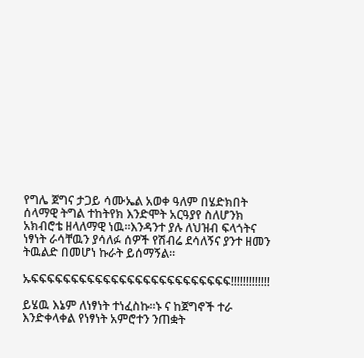የግሌ ጀግና ታጋይ ሳሙኤል አወቀ ዓለም በሄድክበት ሰላማዊ ትግል ተከትየክ እንድሞት አርዓያየ ስለሆንክ አክብሮቴ ዘላለማዊ ነዉ።እንዳንተ ያሉ ለህዝብ ፍላጎትና ነፃነት ራሳቸዉን ያሳለፉ ሰዎች የሽብሬ ደሳለኝና ያንተ ዘመን ትዉልድ በመሆነ ኩራት ይሰማኝል።

ኡፍፍፍፍፍፍፍፍፍፍፍፍፍፍፍፍፍፍፍፍፍፍፍፍፍ!!!!!!!!!!!!!

ይሄዉ እኔም ለነፃነት ተነፈስኩ።ኑ ና ከጀግኖች ተራ እንድቀላቀል የነፃነት አምሮተን ንጠቋት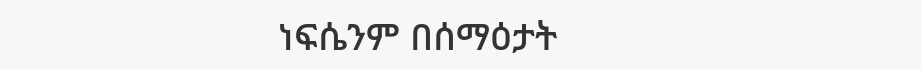ነፍሴንም በሰማዕታት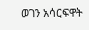ወገን አሳርፍዋት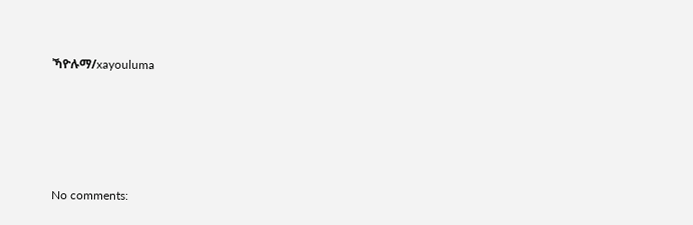ኻዮሉማ/xayouluma







No comments: